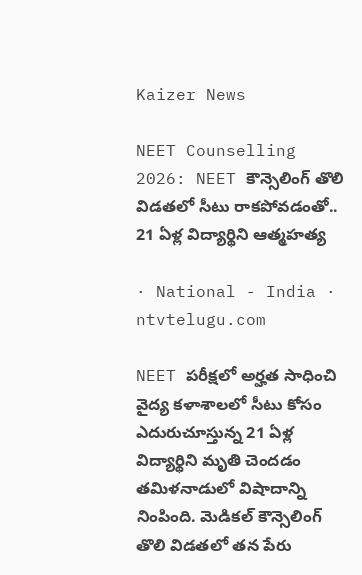Kaizer News

NEET Counselling 2026: NEET కౌన్సెలింగ్ తొలి విడతలో సీటు రాకపోవడంతో.. 21 ఏళ్ల విద్యార్థిని ఆత్మహత్య

· National - India · ntvtelugu.com

NEET పరీక్షలో అర్హత సాధించి వైద్య కళాశాలలో సీటు కోసం ఎదురుచూస్తున్న 21 ఏళ్ల విద్యార్థిని మృతి చెందడం తమిళనాడులో విషాదాన్ని నింపింది. మెడికల్ కౌన్సెలింగ్ తొలి విడతలో తన పేరు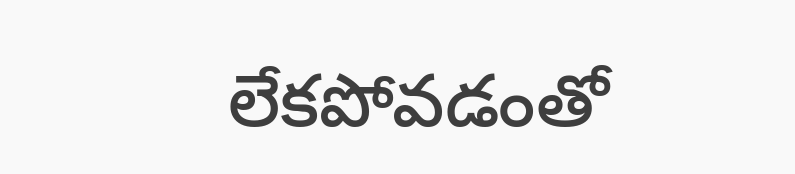లేకపోవడంతో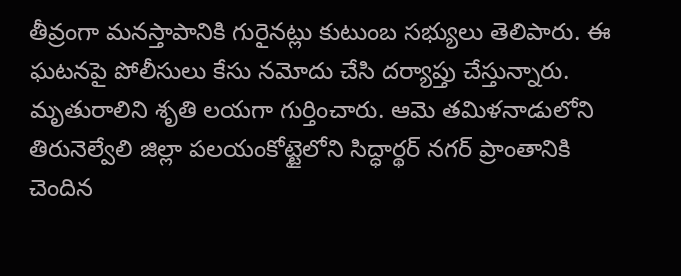తీవ్రంగా మనస్తాపానికి గురైనట్లు కుటుంబ సభ్యులు తెలిపారు. ఈ ఘటనపై పోలీసులు కేసు నమోదు చేసి దర్యాప్తు చేస్తున్నారు. మృతురాలిని శృతి లయగా గుర్తించారు. ఆమె తమిళనాడులోని తిరునెల్వేలి జిల్లా పలయంకోట్టైలోని సిద్ధార్థర్ నగర్ ప్రాంతానికి చెందిన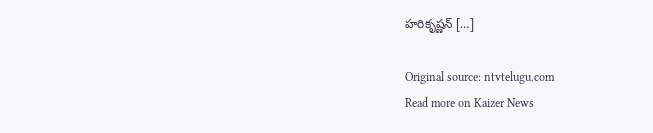హరికృష్ణన్ […]

Original source: ntvtelugu.com
Read more on Kaizer News